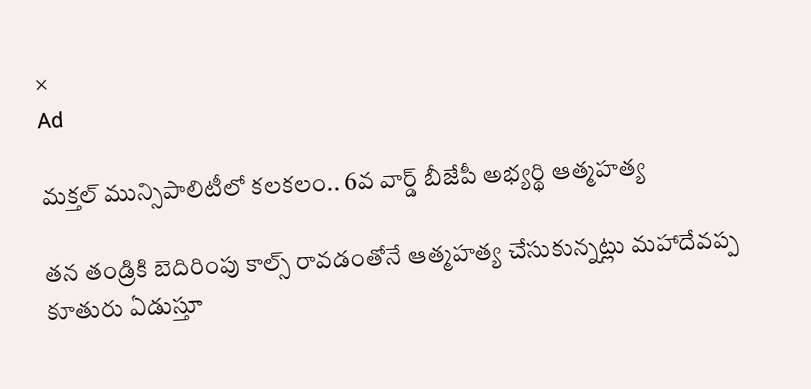×
Ad

మక్తల్ మున్సిపాలిటీలో కలకలం.. 6వ వార్డ్ బీజేపీ అభ్యర్థి ఆత్మహత్య

తన తండ్రికి బెదిరింపు కాల్స్ రావడంతోనే ఆత్మహత్య చేసుకున్నట్లు మహాదేవప్ప కూతురు ఏడుస్తూ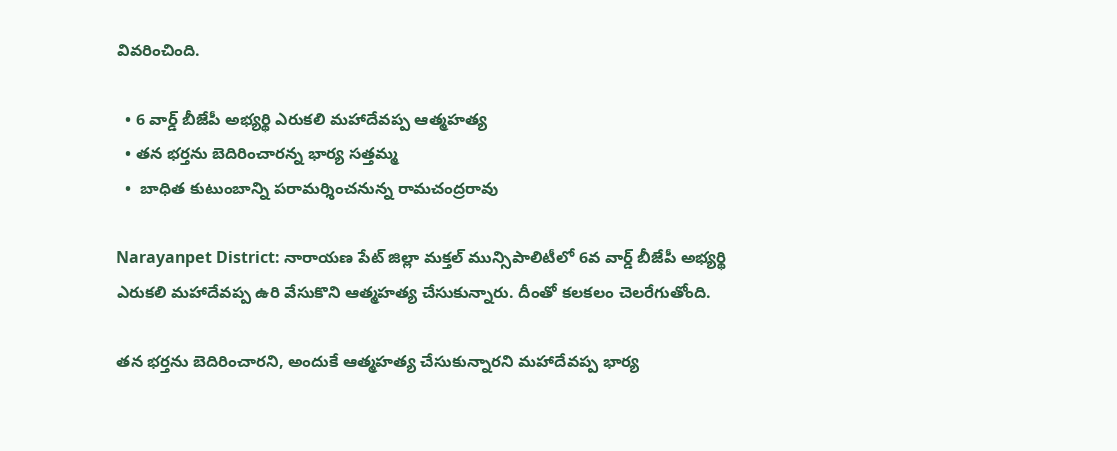వివరించింది.

  • 6 వార్డ్ బీజేపీ అభ్యర్థి ఎరుకలి మహాదేవప్ప ఆత్మహత్య
  • తన భర్తను బెదిరించారన్న భార్య సత్తమ్మ
  •  బాధిత కుటుంబాన్ని పరామర్శించనున్న రామచంద్రరావు

Narayanpet District: నారాయణ పేట్ జిల్లా మక్తల్ మున్సిపాలిటీలో 6వ వార్డ్ బీజేపీ అభ్యర్థి ఎరుకలి మహాదేవప్ప ఉరి వేసుకొని ఆత్మహత్య చేసుకున్నారు. దీంతో కలకలం చెలరేగుతోంది.

తన భర్తను బెదిరించారని, అందుకే ఆత్మహత్య చేసుకున్నారని మహాదేవప్ప భార్య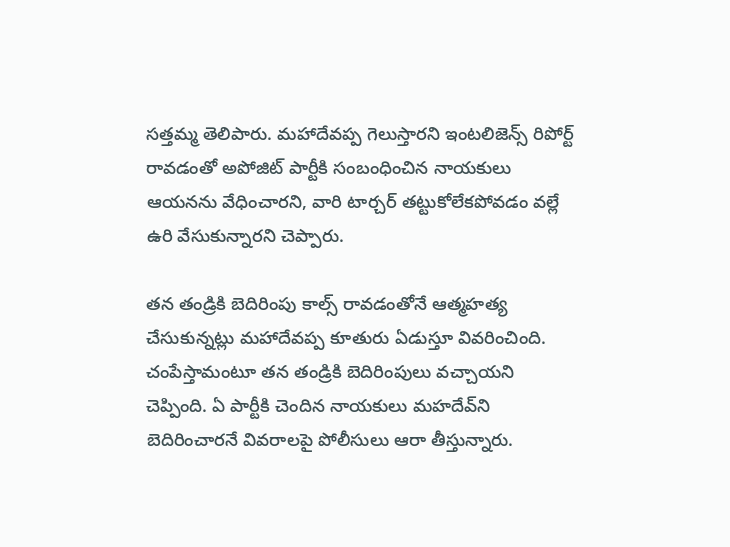సత్తమ్మ తెలిపారు. మహాదేవప్ప గెలుస్తారని ఇంటలిజెన్స్ రిపోర్ట్ రావడంతో అపోజిట్ పార్టీకి సంబంధించిన నాయకులు ఆయనను వేధించారని, వారి టార్చర్ తట్టుకోలేకపోవడం వల్లే ఉరి వేసుకున్నారని చెప్పారు.

తన తండ్రికి బెదిరింపు కాల్స్ రావడంతోనే ఆత్మహత్య చేసుకున్నట్లు మహాదేవప్ప కూతురు ఏడుస్తూ వివరించింది. చంపేస్తామంటూ తన తండ్రికి బెదిరింపులు వచ్చాయని చెప్పింది. ఏ పార్టీకి చెందిన నాయకులు మహదేవ్‌ని బెదిరించారనే వివరాలపై పోలీసులు ఆరా తీస్తున్నారు.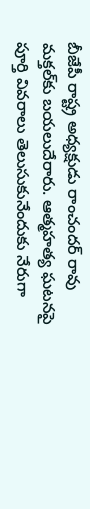బీజేపీ రాష్ట్ర అధ్యక్షుడు రాంచందర్ రావు మక్తల్‌కు బయలుదేరారు. ఆత్మహత్య ఘటనపై పూర్తి వివరాలు తెలుసుకునేందుకు నేరుగా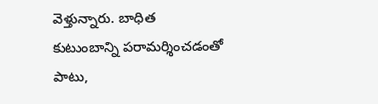వెళ్తున్నారు. బాధిత కుటుంబాన్ని పరామర్శించడంతో పాటు,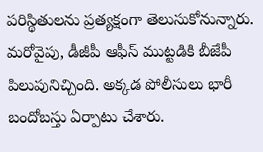పరిస్థితులను ప్రత్యక్షంగా తెలుసుకోనున్నారు. మరోవైపు, డీజీపీ ఆఫీస్‌ ముట్టడికి బీజేపీ పిలుపునిచ్చింది. అక్కడ పోలీసులు భారీ బందోబస్తు ఏర్పాటు చేశారు.